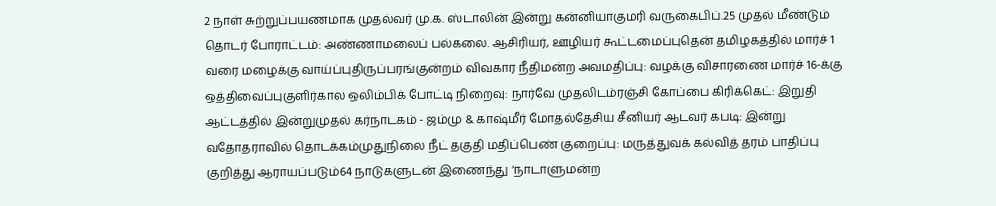2 நாள் சுற்றுப்பயணமாக முதல்வர் மு.க. ஸ்டாலின் இன்று கன்னியாகுமரி வருகைபிப்.25 முதல் மீண்டும் தொடர் போராட்டம்: அண்ணாமலைப் பல்கலை. ஆசிரியர், ஊழியர் கூட்டமைப்புதென் தமிழகத்தில் மார்ச் 1 வரை மழைக்கு வாய்ப்புதிருப்பரங்குன்றம் விவகார நீதிமன்ற அவமதிப்பு: வழக்கு விசாரணை மார்ச் 16-க்கு ஒத்திவைப்புகுளிர்கால ஒலிம்பிக் போட்டி நிறைவு: நார்வே முதலிடம்ரஞ்சி கோப்பை கிரிக்கெட்: இறுதி ஆட்டத்தில் இன்றுமுதல் கர்நாடகம் - ஜம்மு & காஷ்மீர் மோதல்தேசிய சீனியர் ஆடவர் கபடி: இன்று வதோதராவில் தொடக்கம்முதுநிலை நீட் தகுதி மதிப்பெண் குறைப்பு: மருத்துவக் கல்வித் தரம் பாதிப்பு குறித்து ஆராயப்படும்64 நாடுகளுடன் இணைந்து ‘நாடாளுமன்ற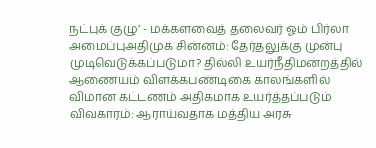நட்புக் குழு’ - மக்களவைத் தலைவர் ஓம் பிர்லா அமைப்புஅதிமுக சின்னம்: தேர்தலுக்கு முன்பு முடிவெடுக்கப்படுமா? தில்லி உயர்நீதிமன்றத்தில் ஆணையம் விளக்கபண்டிகை காலங்களில் விமான கட்டணம் அதிகமாக உயர்த்தப்படும் விவகாரம்: ஆராய்வதாக மத்திய அரசு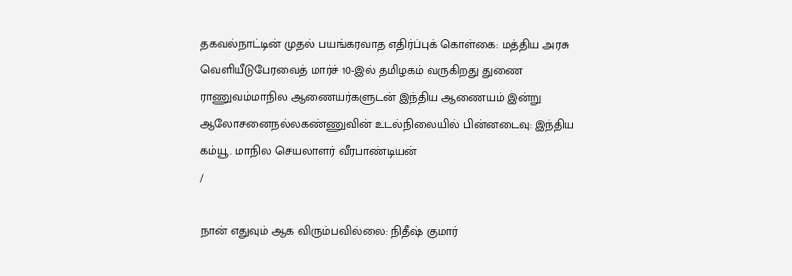தகவல்நாட்டின் முதல் பயங்கரவாத எதிர்ப்புக் கொள்கை: மத்திய அரசு வெளியீடுபேரவைத் மார்ச் 10-இல் தமிழகம் வருகிறது துணை ராணுவம்மாநில ஆணையர்களுடன் இந்திய ஆணையம் இன்று ஆலோசனைநல்லகண்ணுவின் உடல்நிலையில் பின்னடைவு: இந்திய கம்யூ. மாநில செயலாளர் வீரபாண்டியன்
/

நான் எதுவும் ஆக விரும்பவில்லை: நிதீஷ் குமார்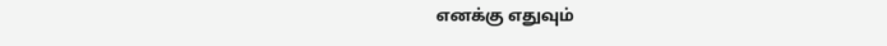எனக்கு எதுவும்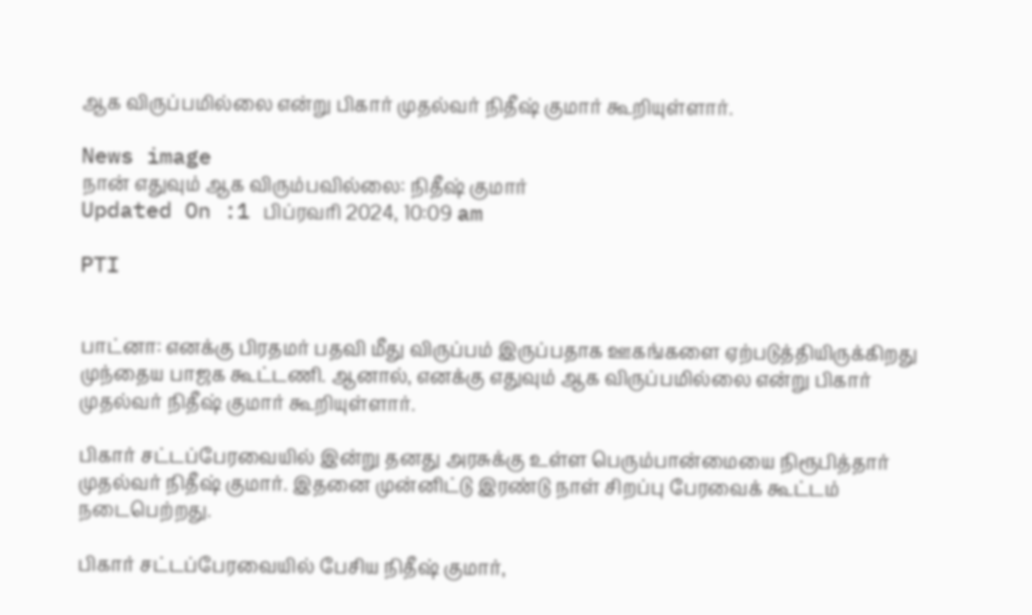ஆக விருப்பமில்லை என்று பிகார் முதல்வர் நிதீஷ் குமார் கூறியுள்ளார்.

News image
நான் எதுவும் ஆக விரும்பவில்லை: நிதீஷ் குமார்
Updated On :1 பிப்ரவரி 2024, 10:09 am

PTI


பாட்னா: எனக்கு பிரதமர் பதவி மீது விருப்பம் இருப்பதாக ஊகங்களை ஏற்படுத்தியிருக்கிறது முந்தைய பாஜக கூட்டணி. ஆனால், எனக்கு எதுவும் ஆக விருப்பமில்லை என்று பிகார் முதல்வர் நிதீஷ் குமார் கூறியுள்ளார்.

பிகார் சட்டப்பேரவையில் இன்று தனது அரசுக்கு உள்ள பெரும்பான்மையை நிரூபித்தார் முதல்வர் நிதீஷ் குமார். இதனை முன்னிட்டு இரண்டு நாள் சிறப்பு பேரவைக் கூட்டம் நடைபெற்றது.

பிகார் சட்டப்பேரவையில் பேசிய நிதீஷ் குமார்,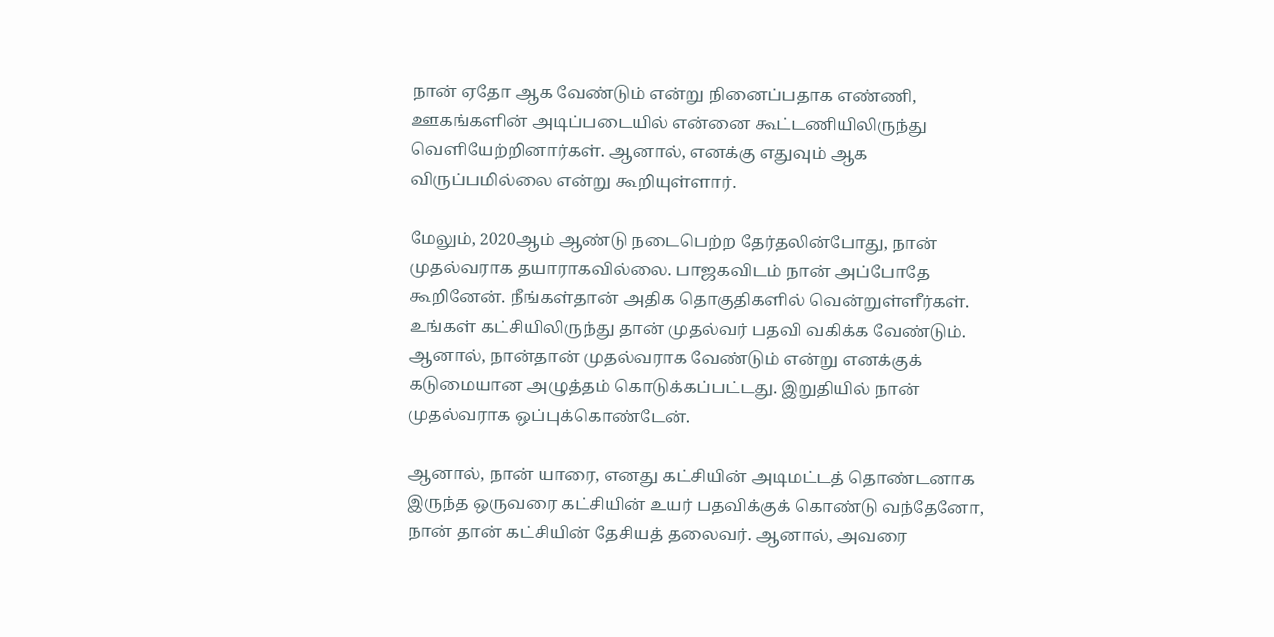நான் ஏதோ ஆக வேண்டும் என்று நினைப்பதாக எண்ணி, ஊகங்களின் அடிப்படையில் என்னை கூட்டணியிலிருந்து வெளியேற்றினார்கள். ஆனால், எனக்கு எதுவும் ஆக விருப்பமில்லை என்று கூறியுள்ளார்.

மேலும், 2020ஆம் ஆண்டு நடைபெற்ற தேர்தலின்போது, நான் முதல்வராக தயாராகவில்லை. பாஜகவிடம் நான் அப்போதே கூறினேன். நீங்கள்தான் அதிக தொகுதிகளில் வென்றுள்ளீர்கள். உங்கள் கட்சியிலிருந்து தான் முதல்வர் பதவி வகிக்க வேண்டும். ஆனால், நான்தான் முதல்வராக வேண்டும் என்று எனக்குக் கடுமையான அழுத்தம் கொடுக்கப்பட்டது. இறுதியில் நான் முதல்வராக ஒப்புக்கொண்டேன்.

ஆனால், நான் யாரை, எனது கட்சியின் அடிமட்டத் தொண்டனாக இருந்த ஒருவரை கட்சியின் உயர் பதவிக்குக் கொண்டு வந்தேனோ, நான் தான் கட்சியின் தேசியத் தலைவர். ஆனால், அவரை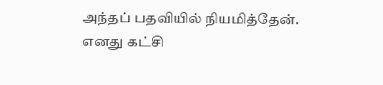அந்தப் பதவியில் நியமித்தேன். எனது கட்சி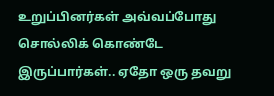உறுப்பினர்கள் அவ்வப்போது சொல்லிக் கொண்டே இருப்பார்கள்.. ஏதோ ஒரு தவறு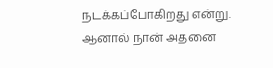நடக்கப்போகிறது என்று. ஆனால் நான் அதனை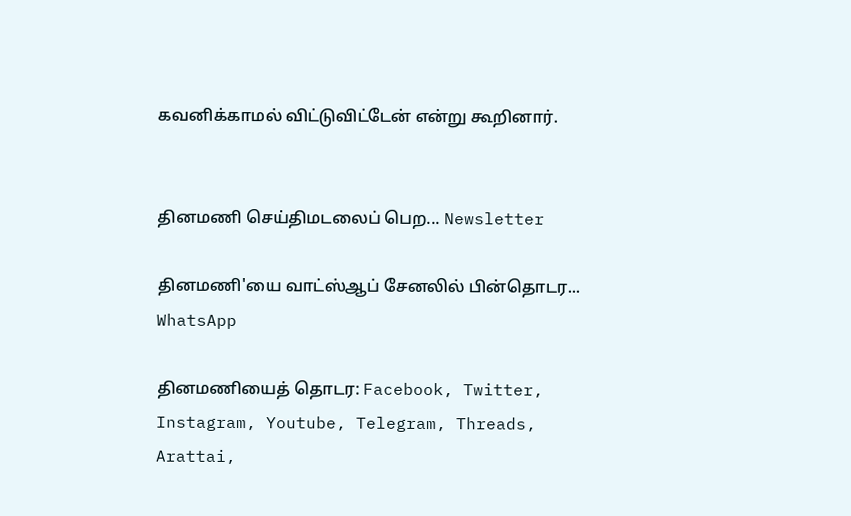கவனிக்காமல் விட்டுவிட்டேன் என்று கூறினார்.


தினமணி செய்திமடலைப் பெற... Newsletter

தினமணி'யை வாட்ஸ்ஆப் சேனலில் பின்தொடர... WhatsApp

தினமணியைத் தொடர: Facebook, Twitter, Instagram, Youtube, Telegram, Threads, Arattai,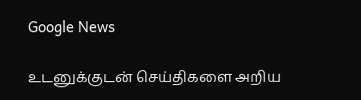Google News

உடனுக்குடன் செய்திகளை அறிய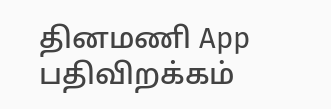தினமணி App பதிவிறக்கம்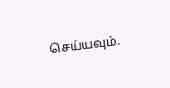செய்யவும்.